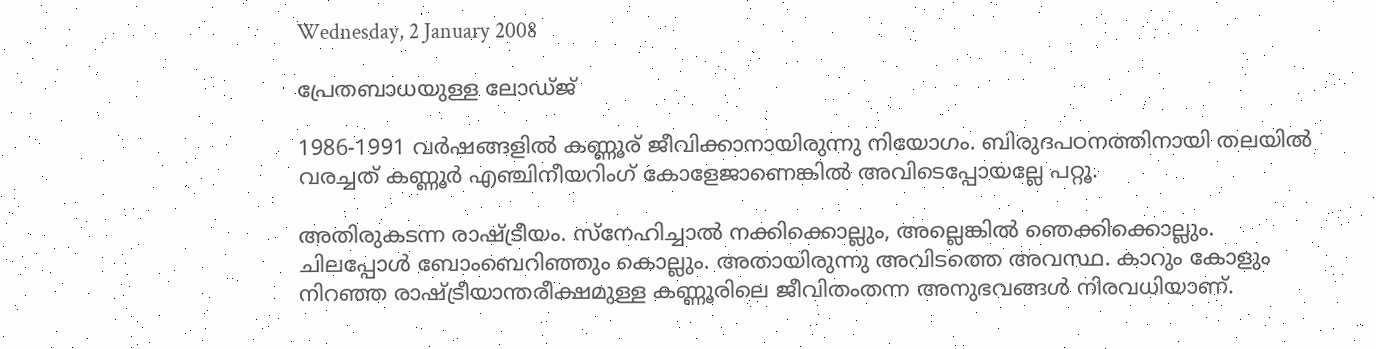Wednesday, 2 January 2008

പ്രേതബാധയുള്ള ലോഡ്ജ്‌

1986-1991 വര്‍ഷങ്ങളില്‍ കണ്ണൂര്‌ ജീവിക്കാനായിരുന്നു നിയോഗം. ബിരുദപഠനത്തിനായി തലയില്‍ വരച്ചത്‌ കണ്ണൂര്‍‍ എഞ്ചിനീയറിംഗ്‌ കോളേജാണെങ്കില്‍ അവിടെപ്പോയല്ലേ പറ്റൂ.

അതിരുകടന്ന രാഷ്ട്രീയം. സ്നേഹിച്ചാല്‍ നക്കിക്കൊല്ലും, അല്ലെങ്കില്‍ ഞെക്കിക്കൊല്ലും. ചിലപ്പോള്‍ ബോംബെറിഞ്ഞും കൊല്ലും. അതായിരുന്നു അവിടത്തെ അവസ്ഥ. കാറും കോളും നിറഞ്ഞ രാഷ്ട്രീയാന്തരീക്ഷമുള്ള കണ്ണൂരിലെ ജീവിതംതന്ന അനുഭവങ്ങള്‍ നിരവധിയാണ്‌.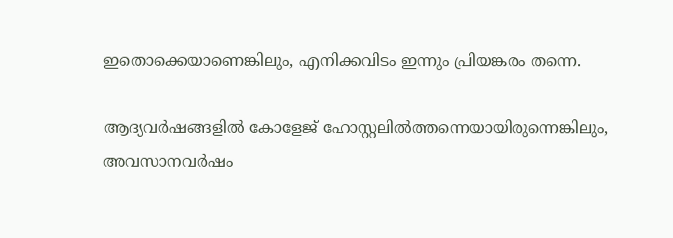ഇതൊക്കെയാണെങ്കിലും, എനിക്കവിടം ഇന്നും പ്രിയങ്കരം തന്നെ.

ആദ്യവര്‍ഷങ്ങളില്‍ കോളേജ്‌ ഹോസ്റ്റലില്‍ത്തന്നെയായിരുന്നെങ്കിലും, അവസാനവര്‍ഷം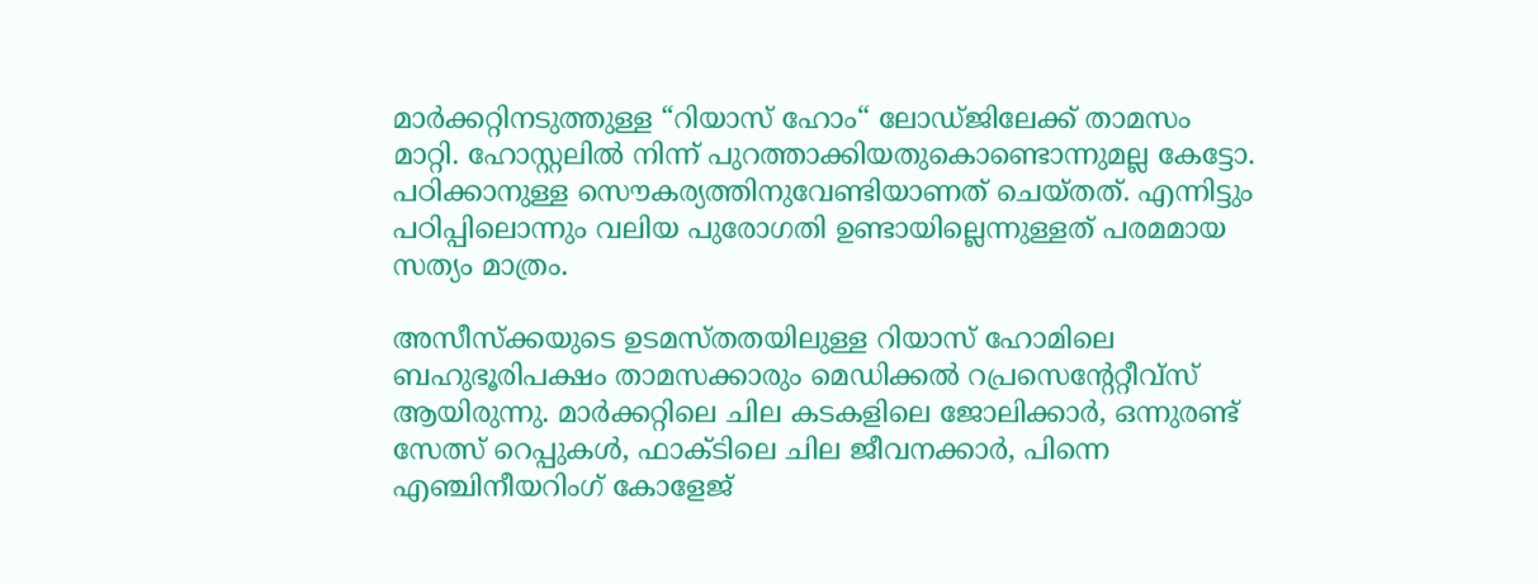മാര്‍ക്കറ്റിനടുത്തുള്ള “റിയാസ്‌ ഹോം“ ലോഡ്ജിലേക്ക്‌ താമസം മാറ്റി. ഹോസ്റ്റലില്‍ നിന്ന്‌ പുറത്താക്കിയതുകൊണ്ടൊന്നുമല്ല കേട്ടോ. പഠിക്കാനുള്ള സൌകര്യത്തിനുവേണ്ടിയാണത്‌ ചെയ്തത്‌. എന്നിട്ടും പഠിപ്പിലൊന്നും വലിയ പുരോഗതി ഉണ്ടായില്ലെന്നുള്ളത്‌ പരമമായ സത്യം മാത്രം.

അസീസ്ക്കയുടെ ഉടമസ്തതയിലുള്ള റിയാസ്‌ ഹോമിലെ ബഹുഭൂരിപക്ഷം താമസക്കാരും മെഡിക്കല്‍ റപ്രസെന്റേറ്റീവ്സ്‌ ആയിരുന്നു. മാര്‍ക്കറ്റിലെ ചില കടകളിലെ ജോലിക്കാര്‍, ഒന്നുരണ്ട്‌ സേത്സ്‌ റെപ്പുകള്‍, ഫാക്ടിലെ ചില ജീവനക്കാര്‍, പിന്നെ എഞ്ചിനീയറിംഗ്‌ കോളേജ്‌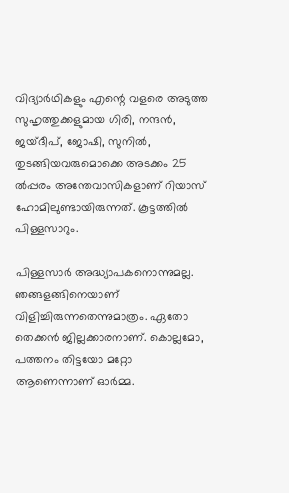വിദ്യാര്‍ഥികളും എന്റെ വളരെ അടുത്ത സുഹൃത്തുക്കളുമായ ഗിരി, നന്ദന്‍, ജയ്‌ദീപ്‌, ജോഷി, സുനില്‍, തുടങ്ങിയവരുമൊക്കെ അടക്കം 25 ല്‍പ്പരം അന്തേവാസികളാണ്‌ റിയാസ്‌ ഹോമിലുണ്ടായിരുന്നത്‌. കൂട്ടത്തില്‍ പിള്ളസാറും.

പിള്ളസാര്‍ അദ്ധ്യാപകനൊന്നുമല്ല. ഞങ്ങളങ്ങിനെയാണ്‌ വിളിച്ചിരുന്നതെന്നുമാത്രം. ഏതോ തെക്കന്‍ ജില്ലക്കാരനാണ്‌. കൊല്ലമോ, പത്തനം തിട്ടയോ മറ്റോ ആണെന്നാണ് ഓര്‍മ്മ.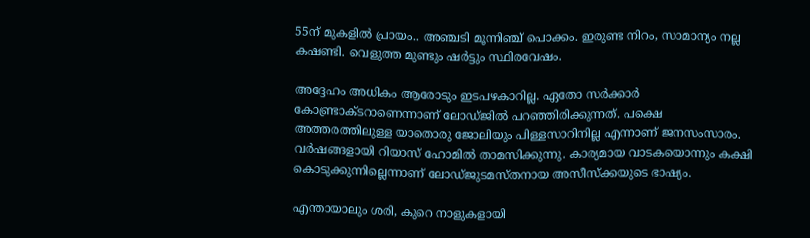55ന്‌ മുകളില്‍ പ്രായം.. അഞ്ചടി മൂന്നിഞ്ച്‌ പൊക്കം. ഇരുണ്ട നിറം, സാമാന്യം നല്ല കഷണ്ടി. വെളുത്ത മുണ്ടും ഷര്‍ട്ടും സ്ഥിരവേഷം.

അദ്ദേഹം അധികം ആരോടും ഇടപഴകാറില്ല. ഏതോ സര്‍ക്കാര്‍ കോണ്ട്രാക്ടറാണെന്നാണ്‌ ലോഡ്ജില്‍ പറഞ്ഞിരിക്കുന്നത്‌. പക്ഷെ അത്തരത്തിലുള്ള യാതൊരു ജോലിയും പിള്ളസാറിനില്ല എന്നാണ്‌ ജനസംസാരം. വര്‍ഷങ്ങളായി റിയാസ്‌ ഹോമില്‍ താമസിക്കുന്നു. കാര്യമായ വാടകയൊന്നും കക്ഷി കൊടുക്കുന്നില്ലെന്നാണ്‌ ലോഡ്ജുടമസ്തനായ അസീസ്ക്കയുടെ ഭാഷ്യം.

എന്തായാലും ശരി, കുറെ നാളുകളായി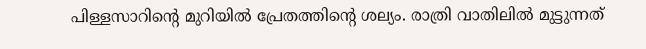പിള്ളസാറിന്റെ മുറിയില്‍ പ്രേതത്തിന്റെ ശല്യം. രാത്രി വാതിലില്‍ മുട്ടുന്നത്‌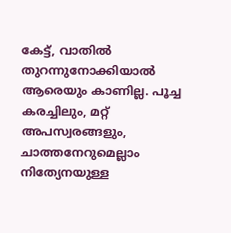കേട്ട്‌, വാതില്‍ തുറന്നുനോക്കിയാല്‍ ആരെയും കാണില്ല. പൂച്ച കരച്ചിലും, മറ്റ്‌ അപസ്വരങ്ങളും, ചാത്തനേറുമെല്ലാം നിത്യേനയുള്ള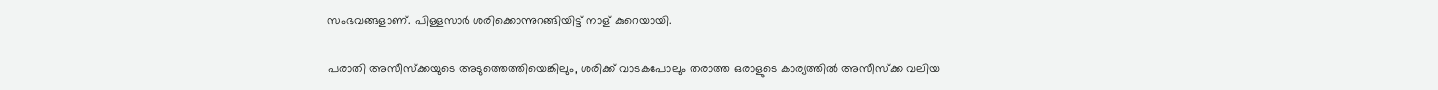സംഭവങ്ങളാണ്‌. പിള്ളസാര്‍ ശരിക്കൊന്നുറങ്ങിയിട്ട്‌ നാള് കുറെയായി.

പരാതി അസീസ്ക്കയുടെ അടുത്തെത്തിയെങ്കിലും, ശരിക്ക്‌ വാടകപോലും തരാത്ത ഒരാളുടെ കാര്യത്തില്‍ അസീസ്ക്ക വലിയ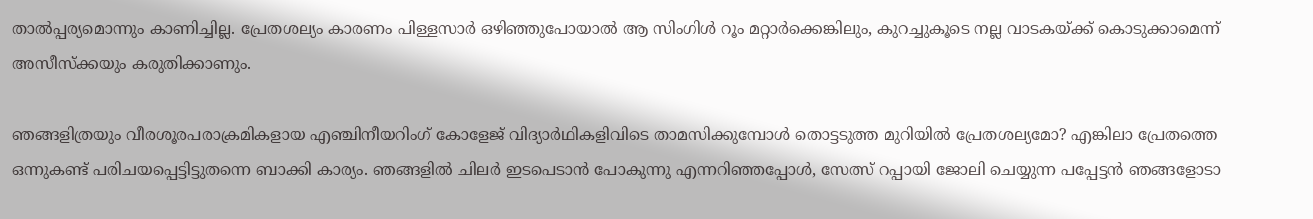താല്‍പ്പര്യമൊന്നും കാണിച്ചില്ല. പ്രേതശല്യം കാരണം പിള്ളസാര്‍ ഒഴിഞ്ഞുപോയാല്‍ ആ സിംഗിള്‍ റൂം മറ്റാര്‍ക്കെങ്കിലും, കുറച്ചുകൂടെ നല്ല വാടകയ്ക്ക്‌ കൊടുക്കാമെന്ന്‌ അസീസ്ക്കയും കരുതിക്കാണും.

ഞങ്ങളിത്രയും വീരശൂരപരാക്രമികളായ എഞ്ചിനീയറിംഗ്‌ കോളേജ്‌ വിദ്യാര്‍ഥികളിവിടെ താമസിക്കുമ്പോള്‍ തൊട്ടടുത്ത മുറിയില്‍ പ്രേതശല്യമോ? എങ്കിലാ പ്രേതത്തെ ഒന്നുകണ്ട്‌ പരിചയപ്പെട്ടിട്ടുതന്നെ ബാക്കി കാര്യം. ഞങ്ങളില്‍ ചിലര്‍ ഇടപെടാന്‍ പോകുന്നു എന്നറിഞ്ഞപ്പോള്‍, സേത്സ്‌ റപ്പായി ജോലി ചെയ്യുന്ന പപ്പേട്ടന്‍ ഞങ്ങളോടാ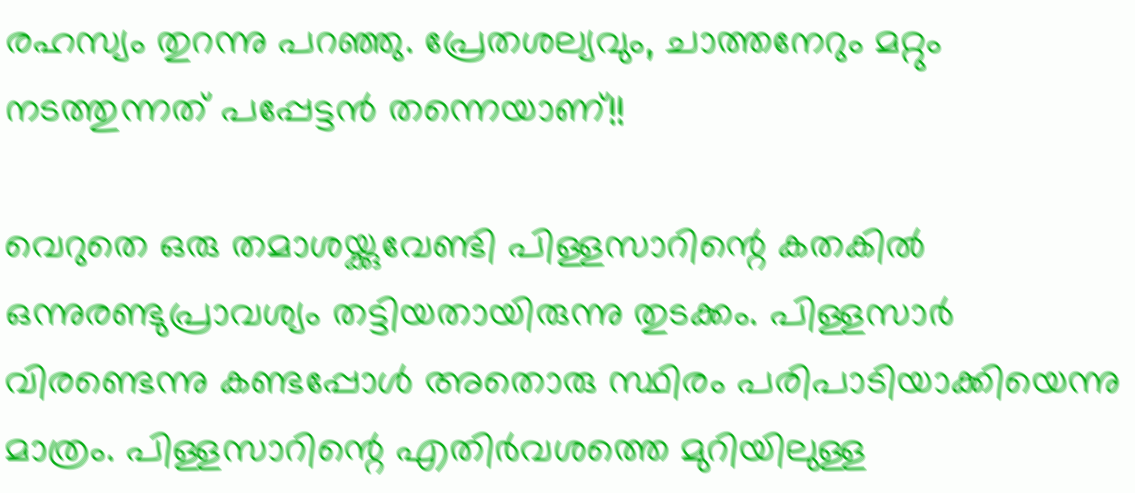രഹസ്യം തുറന്നു പറഞ്ഞു. പ്രേതശല്യവും, ചാത്തനേറും മറ്റും നടത്തുന്നത്‌ പപ്പേട്ടന്‍ തന്നെയാണ്‌!!

വെറുതെ ഒരു തമാശയ്ക്കുവേണ്ടി പിള്ളസാറിന്റെ കതകില്‍ ഒന്നുരണ്ടുപ്രാവശ്യം തട്ടിയതായിരുന്നു തുടക്കം. പിള്ളസാര്‍ വിരണ്ടെന്നു കണ്ടപ്പോള്‍ അതൊരു സ്ഥിരം പരിപാടിയാക്കിയെന്നു മാത്രം. പിള്ളസാറിന്റെ എതിര്‍വശത്തെ മുറിയിലുള്ള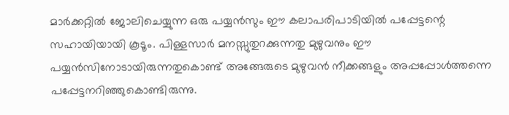മാര്‍ക്കറ്റില്‍ ജോലിചെയ്യുന്ന ഒരു പയ്യന്‍സും ഈ കലാപരിപാടിയില്‍ പപ്പേട്ടന്റെ സഹായിയായി കൂടൂം. പിള്ളസാര്‍ മനസ്സുതുറക്കുന്നതു മുഴുവനും ഈ പയ്യന്‍സിനോടായിരുന്നതുകൊണ്ട്‌ അങ്ങേരുടെ മുഴുവന്‍ നീക്കങ്ങളും അപ്പപ്പോള്‍ത്തന്നെ പപ്പേട്ടനറിഞ്ഞുകൊണ്ടിരുന്നു.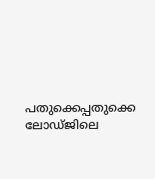പതുക്കെപ്പതുക്കെ ലോഡ്ജിലെ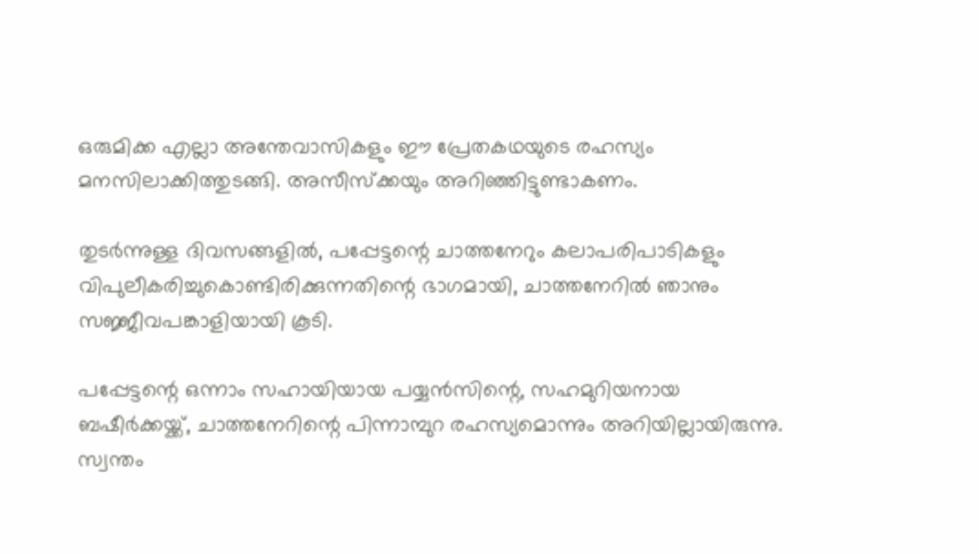ഒരുമിക്ക എല്ലാ അന്തേവാസികളും ഈ പ്രേതകഥയുടെ രഹസ്യം മനസിലാക്കിത്തുടങ്ങി. അസീസ്ക്കയും അറിഞ്ഞിട്ടുണ്ടാകണം.

തുടര്‍ന്നുള്ള ദിവസങ്ങളില്‍, പപ്പേട്ടന്റെ ചാത്തനേറും കലാപരിപാടികളും വിപുലീകരിച്ചുകൊണ്ടിരിക്കുന്നതിന്റെ ഭാഗമായി, ചാത്തനേറില്‍ ഞാനും സജ്ജീവപങ്കാളിയായി കൂടി.

പപ്പേട്ടന്റെ ഒന്നാം സഹായിയായ പയ്യന്‍സിന്റെ, സഹമുറിയനായ ബഷീര്‍ക്കയ്ക്ക്‌, ചാത്തനേറിന്റെ പിന്നാമ്പുറ രഹസ്യമൊന്നും അറിയില്ലായിരുന്നു. സ്വന്തം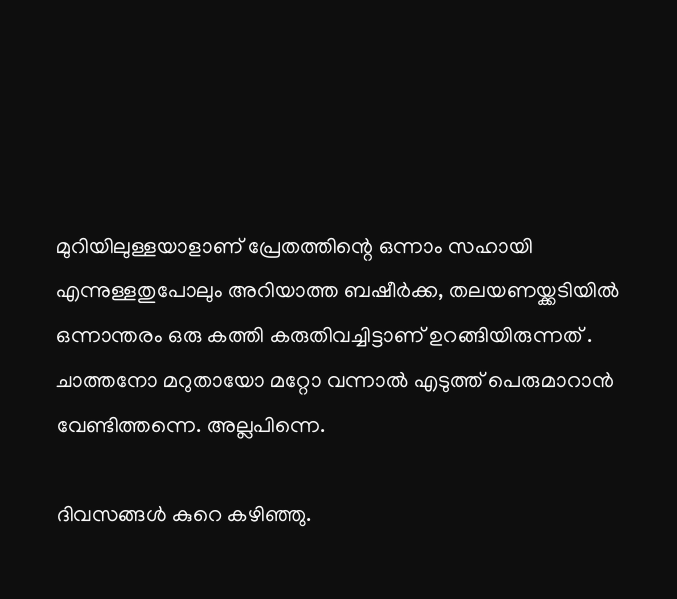മുറിയിലുള്ളയാളാണ്‌ പ്രേതത്തിന്റെ ഒന്നാം സഹായി എന്നുള്ളതുപോലും അറിയാത്ത ബഷീര്‍ക്ക, തലയണയ്ക്കടിയില്‍ ഒന്നാന്തരം ഒരു കത്തി കരുതിവച്ചിട്ടാണ്‌ ഉറങ്ങിയിരുന്നത് ‌. ചാത്തനോ മറുതായോ മറ്റോ വന്നാല്‍ എടുത്ത്‌ പെരുമാറാന്‍ വേണ്ടിത്തന്നെ. അല്ലപിന്നെ.

ദിവസങ്ങള്‍ കുറെ കഴിഞ്ഞു.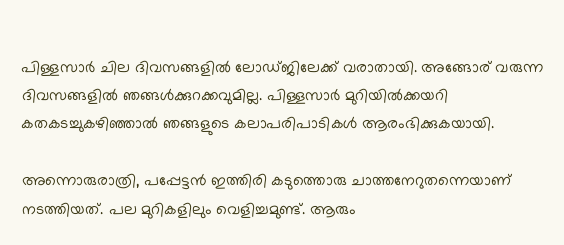പിള്ളസാര്‍ ചില ദിവസങ്ങളില്‍ ലോഡ്ജിലേക്ക്‌ വരാതായി. അങ്ങോര്‌ വരുന്ന ദിവസങ്ങളില്‍ ഞങ്ങള്‍ക്കുറക്കവുമില്ല. പിള്ളസാര്‍ മുറിയില്‍ക്കയറി കതകടച്ചുകഴിഞ്ഞാല്‍ ഞങ്ങളുടെ കലാപരിപാടികള്‍ ആരംഭിക്കുകയായി.

അന്നൊരുരാത്രി, പപ്പേട്ടന്‍ ഇത്തിരി കടുത്തൊരു ചാത്തനേറുതന്നെയാണ്‌ നടത്തിയത്‌. പല മുറികളിലും വെളിച്ചമുണ്ട്‌. ആരും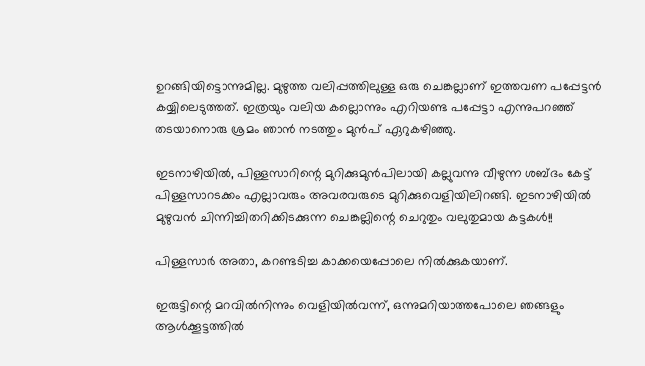ഉറങ്ങിയിട്ടൊന്നുമില്ല. മുഴുത്ത വലിപ്പത്തിലുള്ള ഒരു ചെങ്കല്ലാണ്‌ ഇത്തവണ പപ്പേട്ടന്‍ കയ്യിലെടുത്തത്‌. ഇത്രയും വലിയ കല്ലൊന്നും എറിയണ്ട പപ്പേട്ടാ എന്നുപറഞ്ഞ്‌ തടയാനൊരു ശ്രമം ഞാന്‍ നടത്തും മുന്‍പ്‌ ഏറുകഴിഞ്ഞു.

ഇടനാഴിയില്‍, പിള്ളസാറിന്റെ മുറിക്കുമുന്‍പിലായി കല്ലുവന്നു വീഴുന്ന ശബ്ദം കേട്ട്‌ പിള്ളസാറടക്കം എല്ലാവരും അവരവരുടെ മുറിക്കുവെളിയിലിറങ്ങി. ഇടനാഴിയില്‍ മുഴുവന്‍ ചിന്നിച്ചിതറിക്കിടക്കുന്ന ചെങ്കല്ലിന്റെ ചെറുതും വലുതുമായ കട്ടകള്‍!!

പിള്ളസാര്‍ അതാ, കറണ്ടടിച്ച കാക്കയെപ്പോലെ നില്‍ക്കുകയാണ്‌.

ഇരുട്ടിന്റെ മറവില്‍നിന്നും വെളിയില്‍വന്ന്‌, ഒന്നുമറിയാത്തപോലെ ഞങ്ങളും ആള്‍ക്കൂട്ടത്തില്‍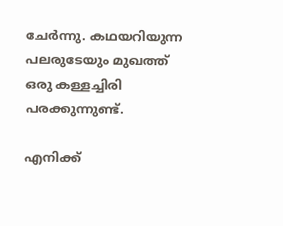ചേര്‍ന്നു. കഥയറിയുന്ന പലരുടേയും മുഖത്ത്‌ ഒരു കള്ളച്ചിരി പരക്കുന്നുണ്ട്‌.

എനിക്ക്‌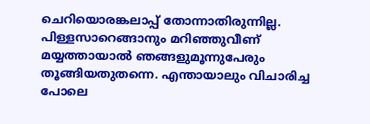ചെറിയൊരങ്കലാപ്പ്‌ തോന്നാതിരുന്നില്ല. പിള്ളസാറെങ്ങാനും മറിഞ്ഞുവീണ്‌ മയ്യത്തായാല്‍ ഞങ്ങളുമൂന്നുപേരും തൂങ്ങിയതുതന്നെ. എന്തായാലും വിചാരിച്ച പോലെ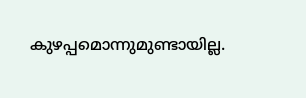കുഴപ്പമൊന്നുമുണ്ടായില്ല.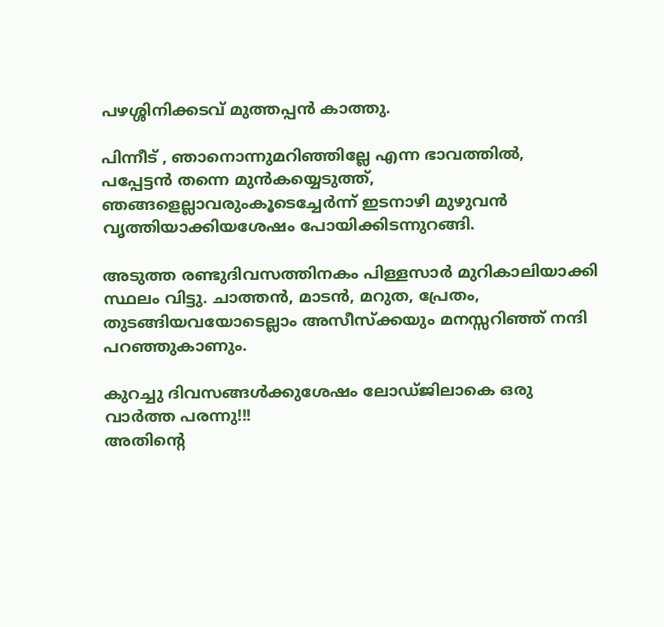പഴശ്ശിനിക്കടവ് മുത്തപ്പന്‍ കാത്തു.

പിന്നീട് , ഞാനൊന്നുമറിഞ്ഞില്ലേ എന്ന ഭാവത്തില്‍, പപ്പേട്ടന്‍ തന്നെ മുന്‍കയ്യെടുത്ത്‌, ഞങ്ങളെല്ലാവരുംകൂടെച്ചേര്‍ന്ന്‌ ഇടനാഴി മുഴുവന്‍ വൃത്തിയാക്കിയശേഷം പോയിക്കിടന്നുറങ്ങി.

അടുത്ത രണ്ടുദിവസത്തിനകം പിള്ളസാര്‍ മുറികാലിയാക്കി സ്ഥലം വിട്ടു. ചാത്തന്‍, മാടന്‍, മറുത, പ്രേതം, തുടങ്ങിയവയോടെല്ലാം അസീസ്ക്കയും മനസ്സറിഞ്ഞ്‌ നന്ദി പറഞ്ഞുകാണും.

കുറച്ചു ദിവസങ്ങള്‍ക്കുശേഷം ലോഡ്ജിലാകെ ഒരു വാര്‍ത്ത പരന്നു!!!
അതിന്റെ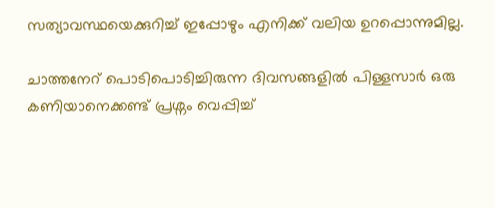സത്യാവസ്ഥയെക്കുറിച്ച് ഇപ്പോഴും എനിക്ക് വലിയ ഉറപ്പൊന്നുമില്ല.

ചാത്തനേറ്‌ പൊടിപൊടിച്ചിരുന്ന ദിവസങ്ങളില്‍ പിള്ളസാര്‍ ഒരു കണിയാനെക്കണ്ട്‌ പ്രശ്നം വെപ്പിച്ച്‌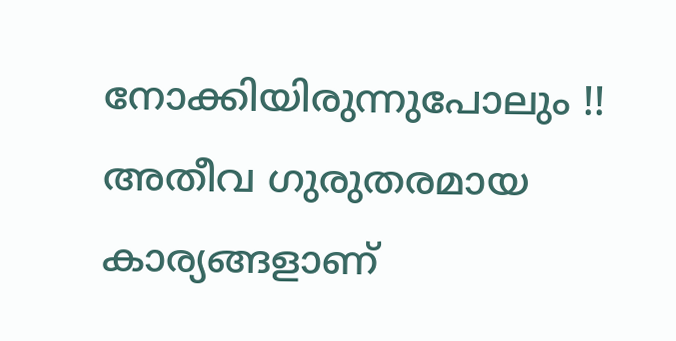നോക്കിയിരുന്നുപോലും !! അതീവ ഗുരുതരമായ കാര്യങ്ങളാണ്‌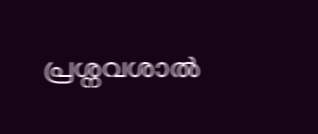പ്രശ്നവശാല്‍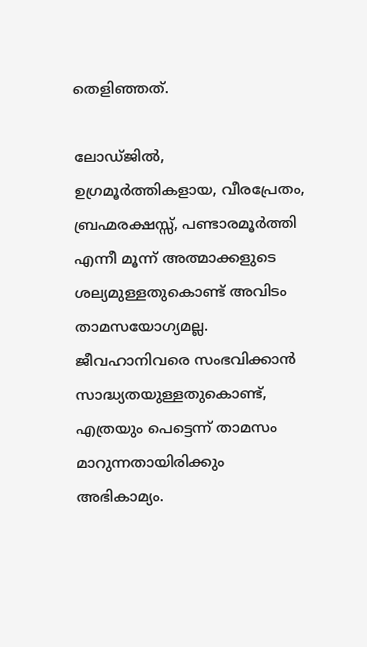തെളിഞ്ഞത്‌.

ലോഡ്ജില്‍, ഉഗ്രമൂര്‍ത്തികളായ, വീരപ്രേതം, ബ്രഹ്മരക്ഷസ്സ്‌, പണ്ടാരമൂര്‍ത്തി എന്നീ മൂന്ന്‌ അത്മാക്കളുടെ ശല്യമുള്ളതുകൊണ്ട്‌ അവിടം താമസയോഗ്യമല്ല. ജീവഹാനിവരെ സംഭവിക്കാന്‍ സാദ്ധ്യതയുള്ളതുകൊണ്ട്‌, എത്രയും പെട്ടെന്ന്‌ താമസം മാറുന്നതായിരിക്കും അഭികാമ്യം.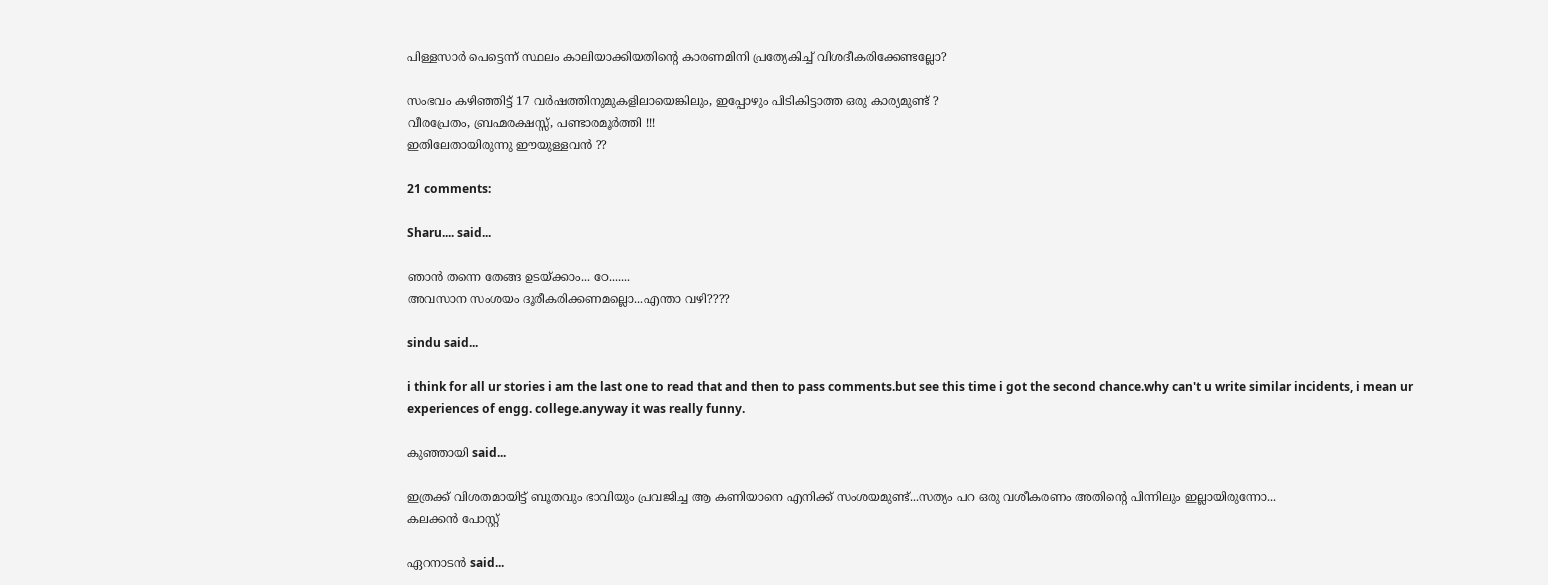പിള്ളസാര്‍ പെട്ടെന്ന്‌ സ്ഥലം കാലിയാക്കിയതിന്റെ കാരണമിനി പ്രത്യേകിച്ച്‌ വിശദീകരിക്കേണ്ടല്ലോ?

സംഭവം കഴിഞ്ഞിട്ട്‌ 17 വര്‍ഷത്തിനുമുകളിലായെങ്കിലും, ഇപ്പോഴും പിടികിട്ടാത്ത ഒരു കാര്യമുണ്ട്‌ ?
വീരപ്രേതം, ബ്രഹ്മരക്ഷസ്സ്‌, പണ്ടാരമൂര്‍ത്തി !!!
ഇതിലേതായിരുന്നു ഈയുള്ളവന്‍‍ ??

21 comments:

Sharu.... said...

ഞാന്‍ തന്നെ തേങ്ങ ഉടയ്ക്കാം... ഠേ.......
അവസാന സംശയം ദൂരീകരിക്കണമല്ലൊ...എന്താ വഴി????

sindu said...

i think for all ur stories i am the last one to read that and then to pass comments.but see this time i got the second chance.why can't u write similar incidents, i mean ur experiences of engg. college.anyway it was really funny.

കുഞ്ഞായി said...

ഇത്രക്ക് വിശതമായിട്ട് ബൂതവും ഭാവിയും പ്രവജിച്ച ആ കണിയാനെ എനിക്ക് സംശയമുണ്ട്...സത്യം പറ ഒരു വശീകരണം അതിന്റെ പിന്നിലും ഇല്ലായിരുന്നോ...
കലക്കന്‍ പോസ്റ്റ്

ഏറനാടന്‍ said...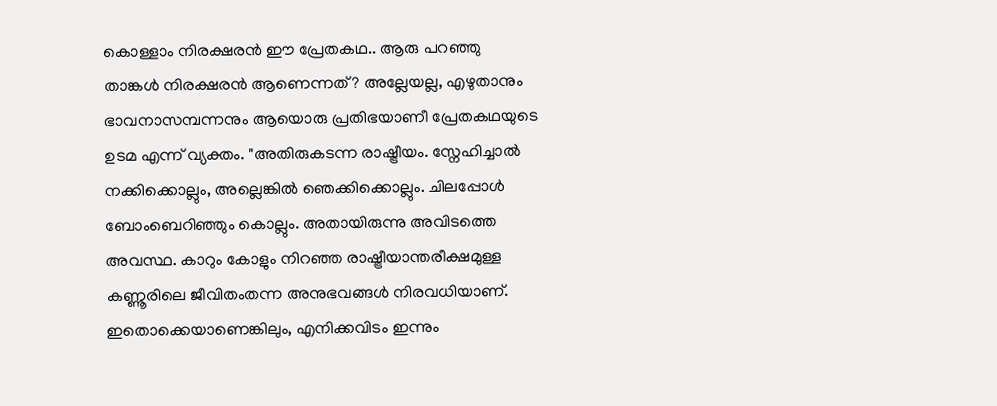കൊള്ളാം നിരക്ഷരന്‍ ഈ പ്രേതകഥ.. ആരു പറഞ്ഞു താങ്കള്‍ നിരക്ഷരന്‍ ആണെന്നത്? അല്ലേയല്ല, എഴുതാനും ഭാവനാസമ്പന്നനും ആയൊരു പ്രതിഭയാണീ പ്രേതകഥയുടെ ഉടമ എന്ന് വ്യക്തം. "അതിരുകടന്ന രാഷ്ട്രീയം. സ്നേഹിച്ചാല്‍ നക്കിക്കൊല്ലും, അല്ലെങ്കില്‍ ഞെക്കിക്കൊല്ലും. ചിലപ്പോള്‍ ബോംബെറിഞ്ഞും കൊല്ലും. അതായിരുന്നു അവിടത്തെ അവസ്ഥ. കാറും കോളും നിറഞ്ഞ രാഷ്ട്രീയാന്തരീക്ഷമുള്ള കണ്ണൂരിലെ ജീവിതംതന്ന അനുഭവങ്ങള്‍ നിരവധിയാണ്‌. ഇതൊക്കെയാണെങ്കിലും, എനിക്കവിടം ഇന്നും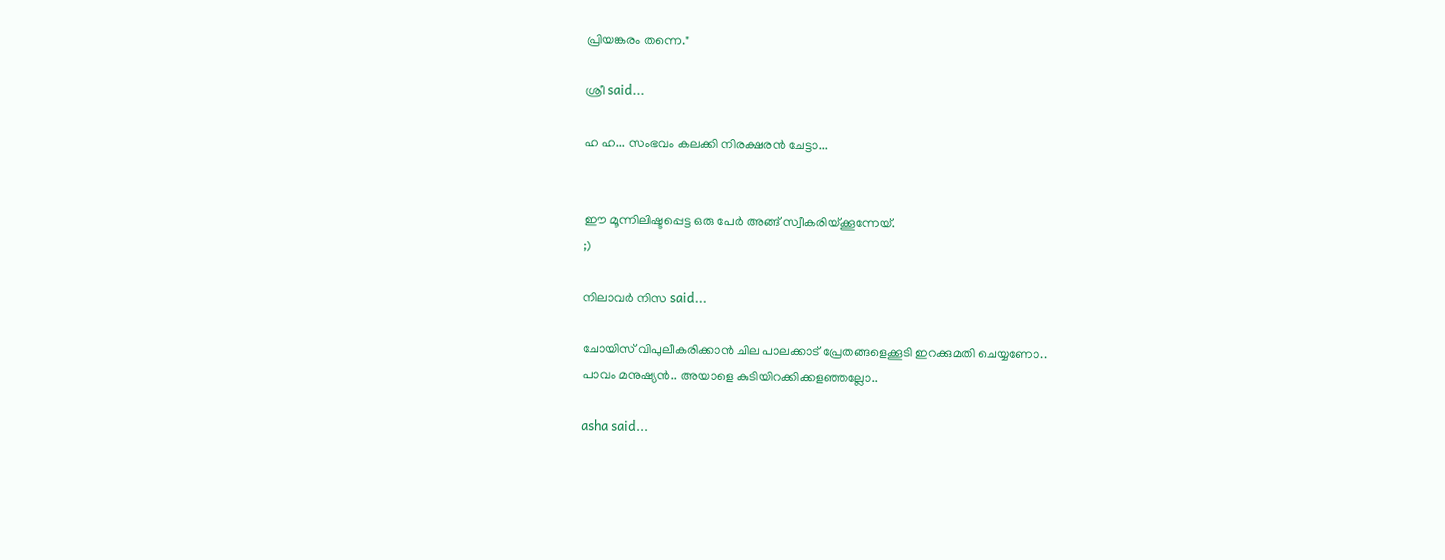പ്രിയങ്കരം തന്നെ."

ശ്രീ said...

ഹ ഹ... സംഭവം കലക്കി നിരക്ഷരന്‍‌ ചേട്ടാ...


ഈ മൂന്നിലിഷ്ടപ്പെട്ട ഒരു പേര്‍ അങ്ങ് സ്വീകരിയ്ക്കൂന്നേയ്.
;)

നിലാവര്‍ നിസ said...

ചോയിസ് വിപുലീകരിക്കാന്‍ ചില പാലക്കാട് പ്രേതങ്ങളെക്കൂടി ഇറക്കുമതി ചെയ്യണോ..
പാവം മനുഷ്യന്‍.. അയാളെ കുടിയിറക്കിക്കളഞ്ഞല്ലോ..

asha said...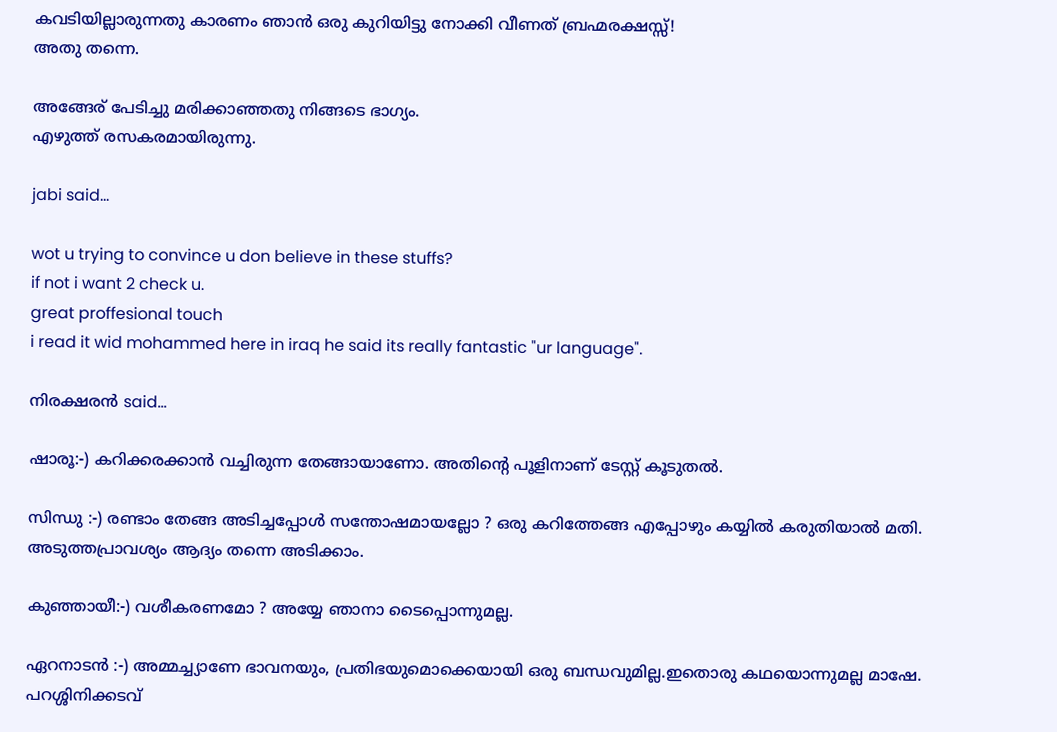കവടിയില്ലാരുന്നതു കാരണം ഞാന്‍ ഒരു കുറിയിട്ടു നോക്കി വീണത് ബ്രഹ്മരക്ഷസ്സ്!
അതു തന്നെ.

അങ്ങേര് പേടിച്ചു മരിക്കാഞ്ഞതു നിങ്ങടെ ഭാഗ്യം.
എഴുത്ത് രസകരമായിരുന്നു.

jabi said...

wot u trying to convince u don believe in these stuffs?
if not i want 2 check u.
great proffesional touch
i read it wid mohammed here in iraq he said its really fantastic "ur language".

നിരക്ഷരന്‍ said...

ഷാരൂ:-) കറിക്കരക്കാന്‍ വച്ചിരുന്ന തേങ്ങായാണോ. അതിന്റെ പൂളിനാണ് ടേസ്റ്റ് കൂടുതല്‍.

സിന്ധു :-) രണ്ടാം തേങ്ങ അടിച്ചപ്പോള്‍ സന്തോഷമായല്ലോ ? ഒരു കറിത്തേങ്ങ എപ്പോഴും കയ്യില്‍ കരുതിയാ‍ല്‍ മതി. അടുത്തപ്രാവശ്യം ആദ്യം തന്നെ അടിക്കാം.

കുഞ്ഞായീ:-) വശീകരണമോ ? അയ്യേ ഞാനാ ടൈപ്പൊന്നുമല്ല.

ഏറനാടന്‍ :-) അമ്മച്ച്യാണേ ഭാവനയും, പ്രതിഭയുമൊക്കെയായി ഒരു ബന്ധവുമില്ല.ഇതൊരു കഥയൊന്നുമല്ല മാഷേ. പറശ്ശിനിക്കടവ്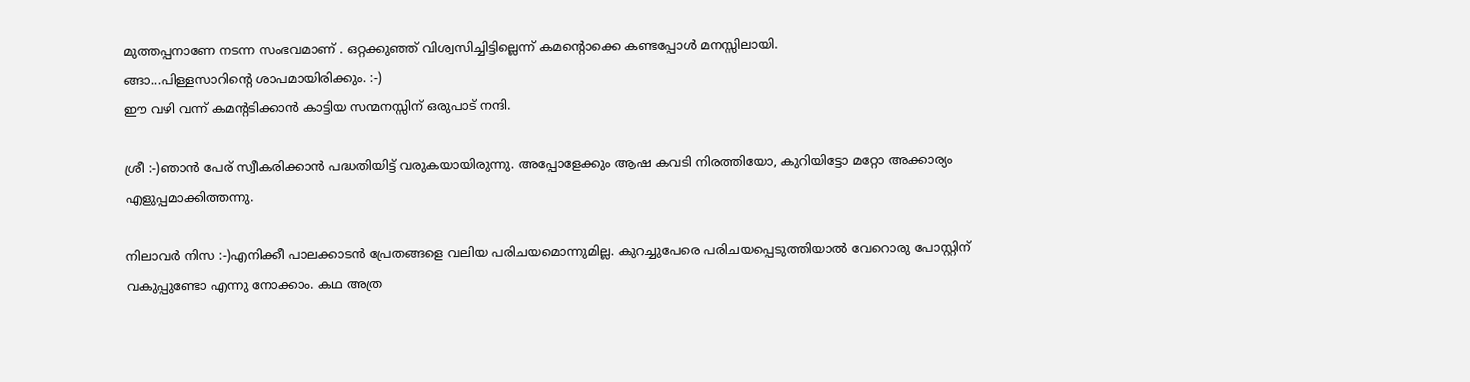മുത്തപ്പനാണേ നടന്ന സംഭവമാണ് . ഒറ്റക്കുഞ്ഞ് വിശ്വസിച്ചിട്ടില്ലെന്ന് കമന്റൊക്കെ കണ്ടപ്പോള്‍ മനസ്സിലായി.
ങ്ങാ...പിള്ളസാറിന്റെ ശാപമായിരിക്കും. :-)
ഈ വഴി വന്ന് കമന്റടിക്കാന്‍ കാട്ടിയ സന്മനസ്സിന് ഒരുപാട് നന്ദി.

ശ്രീ :-)ഞാന്‍ പേര് സ്വീകരിക്കാന്‍ പദ്ധതിയിട്ട് വരുകയായിരുന്നു. അപ്പോളേക്കും ആഷ കവടി നിരത്തിയോ, കുറിയിട്ടോ മറ്റോ അക്കാര്യം എളുപ്പമാക്കിത്തന്നു.

നിലാവര്‍ നിസ :-)എനിക്കീ പാലക്കാടന്‍ പ്രേതങ്ങളെ വലിയ പരിചയമൊന്നുമില്ല. കുറച്ചുപേരെ പരിചയപ്പെടുത്തിയാല്‍ വേറൊരു പോസ്റ്റിന് വകുപ്പുണ്ടോ എന്നു നോക്കാം. കഥ അത്ര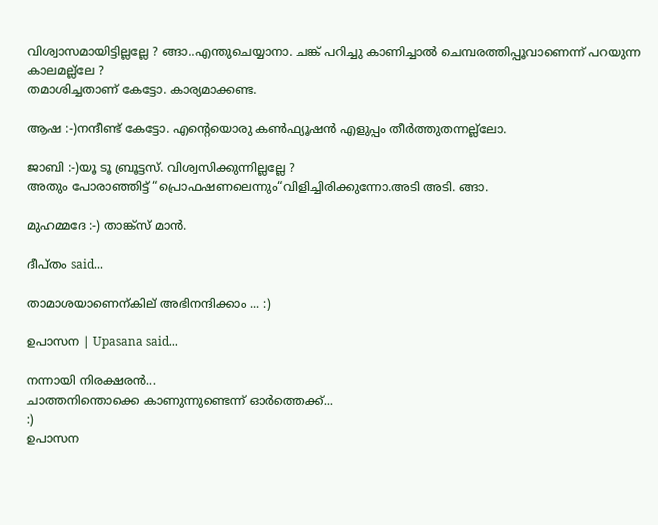വിശ്വാസമായിട്ടില്ലല്ലേ ? ങ്ങാ..എന്തുചെയ്യാനാ. ചങ്ക് പറിച്ചു കാണിച്ചാല്‍ ചെമ്പരത്തിപ്പൂവാണെന്ന് പറയുന്ന കാലമല്ല്ലേ ?
തമാശിച്ചതാണ് കേട്ടോ. കാര്യമാക്കണ്ട.

ആഷ :-)നന്ദീണ്ട് കേട്ടോ. എന്റെയൊരു കണ്‍ഫ്യൂഷന്‍ എളുപ്പം തീര്‍ത്തുതന്നല്ല്ലോ.

ജാബി :-)യൂ ടൂ ബ്രൂട്ടസ്. വിശ്വസിക്കുന്നില്ലല്ലേ ?
അതും പോരാഞ്ഞിട്ട് “പ്രൊഫഷണലെന്നും“വിളിച്ചിരിക്കുന്നോ.അടി അടി. ങ്ങാ.

മുഹമ്മദേ :-) താങ്ക്സ് മാന്‍.

ദീപ്തം said...

താമാശയാണെന്കില് അഭിനന്ദിക്കാം ... :)

ഉപാസന | Upasana said...

നന്നായി നിരക്ഷരന്‍...
ചാത്തനിന്തൊക്കെ കാണുന്നുണ്ടെന്ന് ഓര്‍ത്തെക്ക്...
:)
ഉപാസന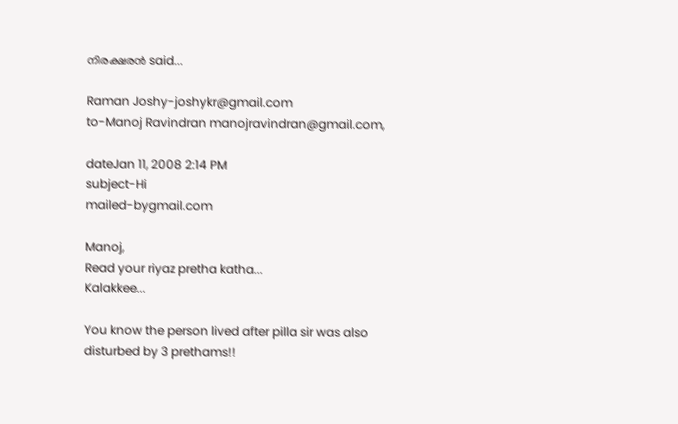നിരക്ഷരന്‍ said...

Raman Joshy-joshykr@gmail.com
to-Manoj Ravindran manojravindran@gmail.com,

dateJan 11, 2008 2:14 PM
subject-Hi
mailed-bygmail.com

Manoj,
Read your riyaz pretha katha...
Kalakkee...

You know the person lived after pilla sir was also
disturbed by 3 prethams!!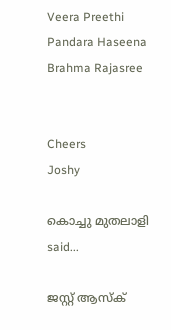Veera Preethi
Pandara Haseena
Brahma Rajasree


Cheers
Joshy

കൊച്ചു മുതലാളി said...

ജസ്റ്റ് ആസ്ക്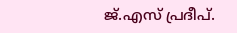ജ്.എസ് പ്രദീപ്.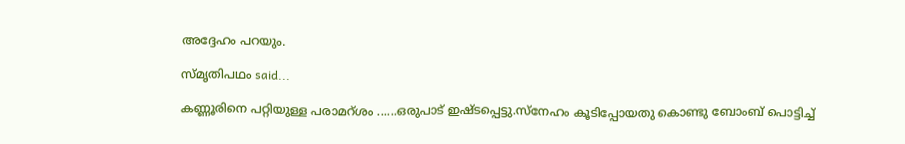അദ്ദേഹം പറയും.

സ്മൃതിപഥം said...

കണ്ണൂരിനെ പറ്റിയുള്ള പരാമറ്‌ശം ......ഒരുപാട് ഇഷ്ടപ്പെട്ടു.സ്‌നേഹം കൂടിപ്പോയതു കൊണ്ടു ബോംബ് പൊട്ടിച്ച്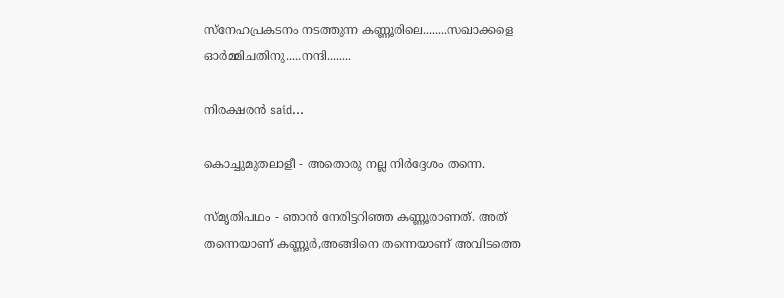സ്‌നേഹപ്രകടനം നടത്തുന്ന കണ്ണൂരിലെ........സഖാക്കളെ ഓര്‍മ്മിചതിനു.....നന്ദി........

നിരക്ഷരന്‍ said...

കൊച്ചുമുതലാളീ - അതൊരു നല്ല നിര്‍ദ്ദേശം തന്നെ.

സ്മൃതിപഥം - ഞാന്‍ നേരിട്ടറിഞ്ഞ കണ്ണൂരാണത്. അത് തന്നെയാണ് കണ്ണൂര്‍,അങ്ങിനെ തന്നെയാണ് അവിടത്തെ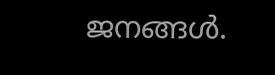ജനങ്ങള്‍.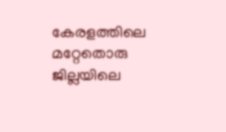കേരളത്തിലെ മറ്റേതൊരു ജില്ലയിലെ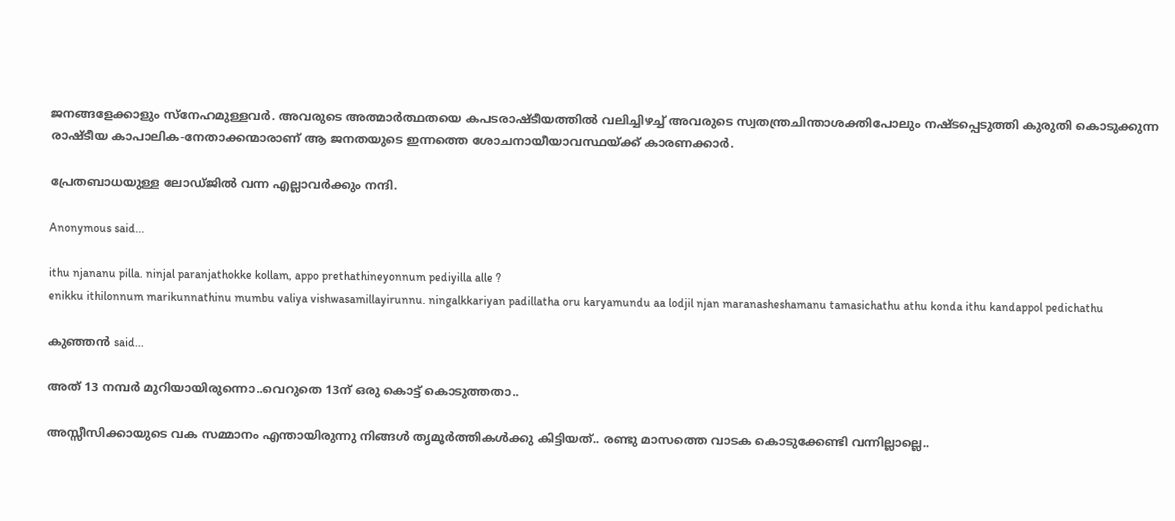ജനങ്ങളേക്കാളും സ്നേഹമുള്ളവര്‍. അവരുടെ അത്മാര്‍ത്ഥതയെ കപടരാഷ്ടീയത്തില്‍ വലിച്ചിഴച്ച് അവരുടെ സ്വതന്ത്രചിന്താശക്തിപോലും നഷ്ടപ്പെടുത്തി കുരുതി കൊടുക്കുന്ന രാഷ്ടീയ കാപാലിക-നേതാക്കന്മാരാണ് ആ ജനതയുടെ ഇന്നത്തെ ശോചനായീയാവസ്ഥയ്ക്ക് കാരണക്കാര്‍.

പ്രേതബാധയുള്ള ലോഡ്ജില്‍ വന്ന എല്ലാവര്‍ക്കും നന്ദി.

Anonymous said...

ithu njananu pilla. ninjal paranjathokke kollam, appo prethathineyonnum pediyilla alle ?
enikku ithilonnum marikunnathinu mumbu valiya vishwasamillayirunnu. ningalkkariyan padillatha oru karyamundu aa lodjil njan maranasheshamanu tamasichathu athu konda ithu kandappol pedichathu

കുഞ്ഞന്‍ said...

അത് 13 നമ്പര്‍ മുറിയായിരുന്നൊ..വെറുതെ 13ന് ഒരു കൊട്ട് കൊടുത്തതാ..

അസ്സീസിക്കായുടെ വക സമ്മാനം എന്തായിരുന്നു നിങ്ങള്‍ തൃമൂര്‍ത്തികള്‍ക്കു കിട്ടിയത്.. രണ്ടു മാസത്തെ വാടക കൊടുക്കേണ്ടി വന്നില്ലാല്ലെ..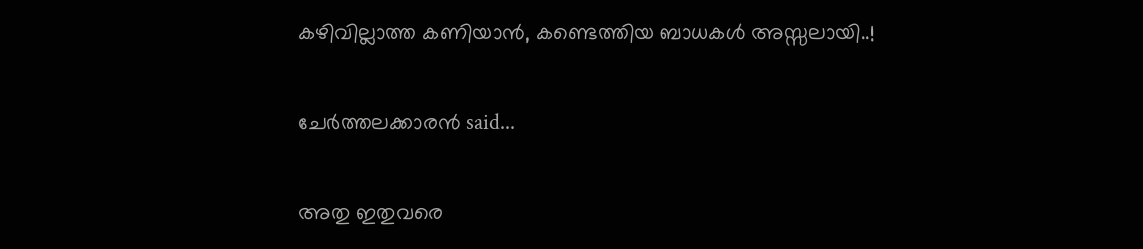കഴിവില്ലാത്ത കണിയാന്‍, കണ്ടെത്തിയ ബാധകള്‍ അസ്സലായി..!

ചേര്‍ത്തലക്കാരന്‍ said...

അതു ഇതുവരെ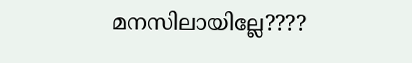മനസിലായില്ലേ????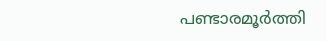പണ്ടാരമൂര്‍ത്തി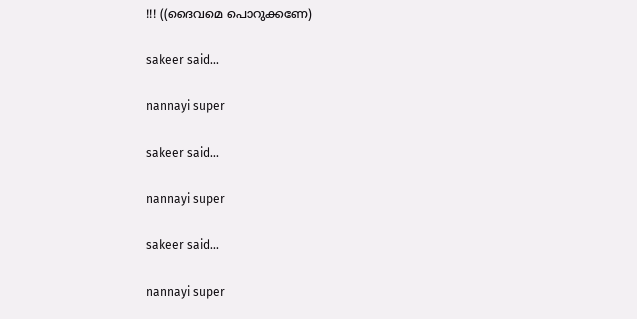!!! ((ദൈവമെ പൊറുക്കണേ)

sakeer said...

nannayi super

sakeer said...

nannayi super

sakeer said...

nannayi super